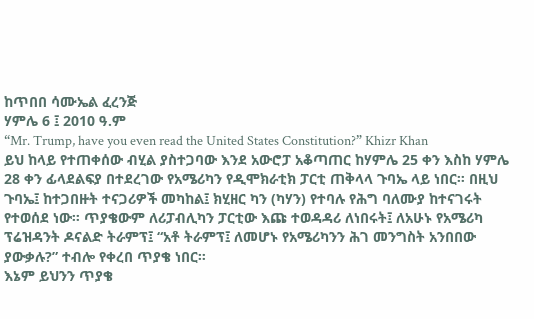ከጥበበ ሳሙኤል ፈረንጅ
ሃምሌ 6 ፤ 2010 ዓ.ም
“Mr. Trump, have you even read the United States Constitution?” Khizr Khan
ይህ ከላይ የተጠቀሰው ብሂል ያስተጋባው እንደ አውሮፓ አቆጣጠር ከሃምሌ 25 ቀን እስከ ሃምሌ 28 ቀን ፊላደልፍያ በተደረገው የአሜሪካን የዲሞክራቲክ ፓርቲ ጠቅላላ ጉባኤ ላይ ነበር። በዚህ ጉባኤ፤ ከተጋበዙት ተናጋሪዎች መካከል፤ ክሂዘር ካን (ካሃን) የተባሉ የሕግ ባለሙያ ከተናገሩት የተወሰደ ነው። ጥያቄውም ለሪፓብሊካን ፓርቲው እጩ ተወዳዳሪ ለነበሩት፤ ለአሁኑ የአሜሪካ ፕሬዝዳንት ዶናልድ ትራምፕ፤ “አቶ ትራምፕ፤ ለመሆኑ የአሜሪካንን ሕገ መንግስት አንበበው ያውቃሉ?” ተብሎ የቀረበ ጥያቄ ነበር።
እኔም ይህንን ጥያቄ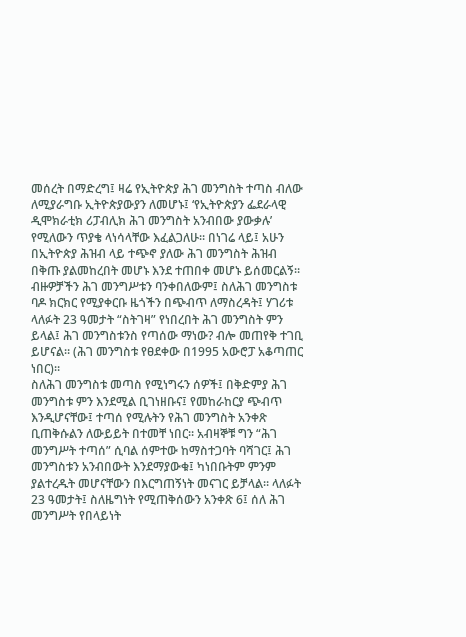መሰረት በማድረግ፤ ዛሬ የኢትዮጵያ ሕገ መንግስት ተጣስ ብለው ለሚያራግቡ ኢትዮጵያውያን ለመሆኑ፤ ‘የኢትዮጵያን ፌደራላዊ ዲሞክራቲክ ሪፓብሊክ ሕገ መንግስት አንብበው ያውቃሉ’ የሚለውን ጥያቄ ላነሳላቸው እፈልጋለሁ። በነገሬ ላይ፤ አሁን በኢትዮጵያ ሕዝብ ላይ ተጭኖ ያለው ሕገ መንግስት ሕዝብ በቅጡ ያልመከረበት መሆኑ እንደ ተጠበቀ መሆኑ ይሰመርልኝ። ብዙዎቻችን ሕገ መንግሥቱን ባንቀበለውም፤ ስለሕገ መንግስቱ ባዶ ክርክር የሚያቀርቡ ዜጎችን በጭብጥ ለማስረዳት፤ ሃገሪቱ ላለፉት 23 ዓመታት “ስትገዛ” የነበረበት ሕገ መንግስት ምን ይላል፤ ሕገ መንግስቱንስ የጣሰው ማነው? ብሎ መጠየቅ ተገቢ ይሆናል። (ሕገ መንግስቱ የፀደቀው በ1995 አውሮፓ አቆጣጠር ነበር)።
ስለሕገ መንግስቱ መጣስ የሚነግሩን ሰዎች፤ በቅድምያ ሕገ መንግስቱ ምን እንደሚል ቢገነዘቡና፤ የመከራከርያ ጭብጥ እንዲሆናቸው፤ ተጣሰ የሚሉትን የሕገ መንግስት አንቀጽ ቢጠቅሱልን ለውይይት በተመቸ ነበር። አብዛኞቹ ግን “ሕገ መንግሥት ተጣሰ” ሲባል ሰምተው ከማስተጋባት ባሻገር፤ ሕገ መንግስቱን አንብበውት እንደማያውቁ፤ ካነበቡትም ምንም ያልተረዱት መሆናቸውን በእርግጠኝነት መናገር ይቻላል። ላለፉት 23 ዓመታት፤ ስለዜግነት የሚጠቅሰውን አንቀጽ 6፤ ሰለ ሕገ መንግሥት የበላይነት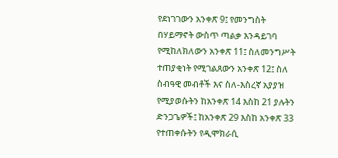የደነገገውን አንቀጽ 9፤ የመንግስት በሃይማኖት ውስጥ ጣልቃ እንዳይገባ የሚከለክለውን አንቀጽ 11፤ ስለመንግሥት ተጠያቂነት የሚገልጸውን አንቀጽ 12፤ ስለ ስብዓዊ መብቶች እና ስለ-እስረኛ አያያዝ የሚያወሱትን ከአንቀጽ 14 እስከ 21 ያሉትን ድንጋጌዎች፤ ከአንቀጽ 29 እስከ አንቀጽ 33 የተጠቀሱትን የዲሞክራሲ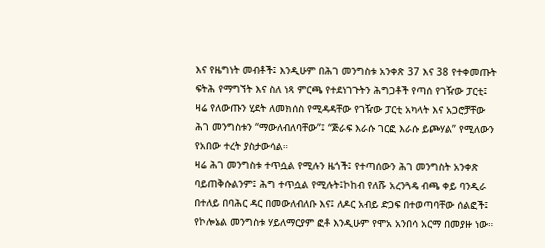እና የዜግነት መብቶች፤ እንዲሁም በሕገ መንግስቱ አንቀጽ 37 እና 38 የተቀመጡት ፍትሕ የማግኘት እና ስለ ነጻ ምርጫ የተደነገጉትን ሕግጋቶች የጣሰ የገዥው ፓርቲ፤ ዛሬ የለውጡን ሂደት ለመክሰስ የሚዳዳቸው የገዥው ፓርቲ አካላት እና አጋሮቻቸው ሕገ መንግስቱን “ማውለብለባቸው”፤ “ጅራፍ እራሱ ገርፎ እራሱ ይጮሃል” የሚለውን የአበው ተረት ያስታውሳል።
ዛሬ ሕገ መንግስቱ ተጥሷል የሚሉን ዜጎች፤ የተጣሰውን ሕገ መንግስት አንቀጽ ባይጠቅሱልንም፤ ሕግ ተጥሷል የሚሉት፤ኮከብ የለሹ አረንጓዴ ብጫ ቀይ ባንዲራ በተለይ በባሕር ዳር በመውለብለቡ እና፤ ለዶር አብይ ድጋፍ በተወጣባቸው ሰልፎች፤ የኮሎኔል መንግስቱ ሃይለማርያም ፎቶ እንዲሁም የሞአ አንበሳ አርማ በመያዙ ነው።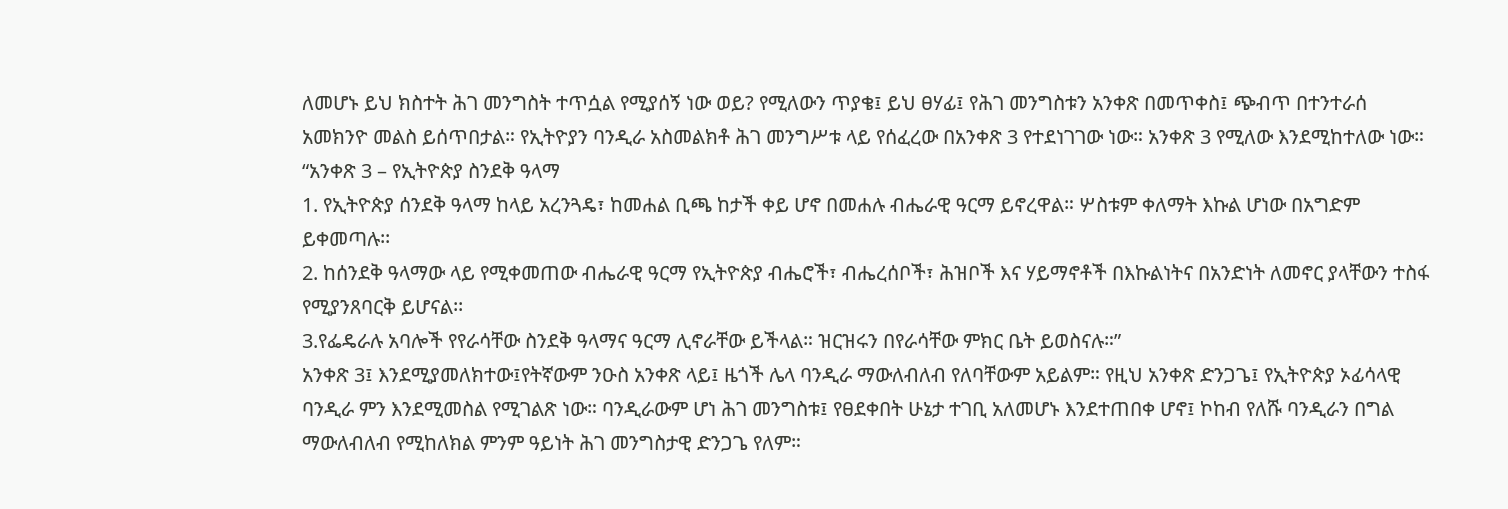ለመሆኑ ይህ ክስተት ሕገ መንግስት ተጥሷል የሚያሰኝ ነው ወይ? የሚለውን ጥያቄ፤ ይህ ፀሃፊ፤ የሕገ መንግስቱን አንቀጽ በመጥቀስ፤ ጭብጥ በተንተራሰ አመክንዮ መልስ ይሰጥበታል። የኢትዮያን ባንዲራ አስመልክቶ ሕገ መንግሥቱ ላይ የሰፈረው በአንቀጽ 3 የተደነገገው ነው። አንቀጽ 3 የሚለው እንደሚከተለው ነው።
“አንቀጽ 3 – የኢትዮጵያ ስንደቅ ዓላማ
1. የኢትዮጵያ ሰንደቅ ዓላማ ከላይ አረንጓዴ፣ ከመሐል ቢጫ ከታች ቀይ ሆኖ በመሐሉ ብሔራዊ ዓርማ ይኖረዋል። ሦስቱም ቀለማት እኩል ሆነው በአግድም ይቀመጣሉ፡፡
2. ከሰንደቅ ዓላማው ላይ የሚቀመጠው ብሔራዊ ዓርማ የኢትዮጵያ ብሔሮች፣ ብሔረሰቦች፣ ሕዝቦች እና ሃይማኖቶች በእኩልነትና በአንድነት ለመኖር ያላቸውን ተስፋ የሚያንጸባርቅ ይሆናል፡፡
3.የፌዴራሉ አባሎች የየራሳቸው ስንደቅ ዓላማና ዓርማ ሊኖራቸው ይችላል። ዝርዝሩን በየራሳቸው ምክር ቤት ይወስናሉ።”
አንቀጽ 3፤ እንደሚያመለክተው፤የትኛውም ንዑስ አንቀጽ ላይ፤ ዜጎች ሌላ ባንዲራ ማውለብለብ የለባቸውም አይልም። የዚህ አንቀጽ ድንጋጌ፤ የኢትዮጵያ ኦፊሳላዊ ባንዲራ ምን እንደሚመስል የሚገልጽ ነው። ባንዲራውም ሆነ ሕገ መንግስቱ፤ የፀደቀበት ሁኔታ ተገቢ አለመሆኑ እንደተጠበቀ ሆኖ፤ ኮከብ የለሹ ባንዲራን በግል ማውለብለብ የሚከለክል ምንም ዓይነት ሕገ መንግስታዊ ድንጋጌ የለም።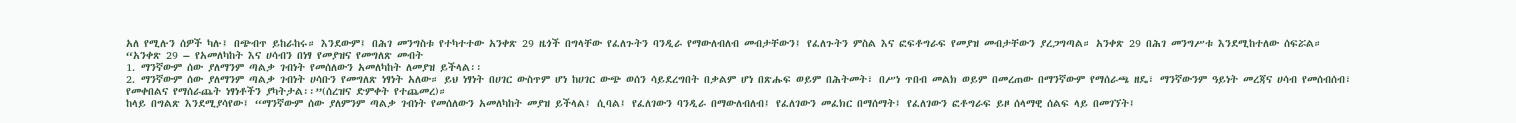አለ የሚሉን ሰዎች ካሉ፤ በጭብጥ ይከራከሩ። እንደውም፤ በሕገ መንግስቱ የተካተተው አንቀጽ 29 ዜጎች በግላቸው የፈለጉትን ባንዲራ የማውለብለብ መብታቸውን፤ የፈለጉትን ምስል እና ፎፍቶግራፍ የመያዝ መብታቸውን ያረጋግጣል። አንቀጽ 29 በሕገ መንግሥቱ እንደሚከተለው ሰፍሯል።
“አንቀጽ 29 – የአመለካከት እና ሀሳብን በነፃ የመያዝና የመግለጽ መብት
1. ማንኛውም ሰው ያለማንም ጣልቃ ገብነት የመሰለውን አመለካከት ለመያዝ ይችላል፡፡
2. ማንኛውም ሰው ያለማንም ጣልቃ ገብነት ሀሳቡን የመግለጽ ነፃነት አለው። ይህ ነፃነት በሀገር ውስጥም ሆነ ከሀገር ውጭ ወሰን ሳይደረግበት በቃልም ሆነ በጽሑፍ ወይም በሕትመት፣ በሥነ ጥበብ መልክ ወይም በመረጠው በማንኛውም የማሰራጫ ዘዴ፣ ማንኛውንም ዓይነት መረጃና ሀሳብ የመሰብሰብ፣ የመቀበልና የማሰራጨት ነፃነቶችን ያካትታል፡፡”(ሰረዝና ድምቀት የተጨመረ)።
ከላይ በግልጽ እንደሚያሳየው፤ “ማንኛውም ሰው ያለምንም ጣልቃ ገብነት የመሰለውን አመለካከት መያዝ ይችላል፤ ሲባል፤ የፈለገውን ባንዲራ በማውለብለብ፤ የፈለገውን መፈክር በማሰማት፤ የፈለገውን ፎቶግራፍ ይዞ ሰላማዊ ሰልፍ ላይ በመገኘት፤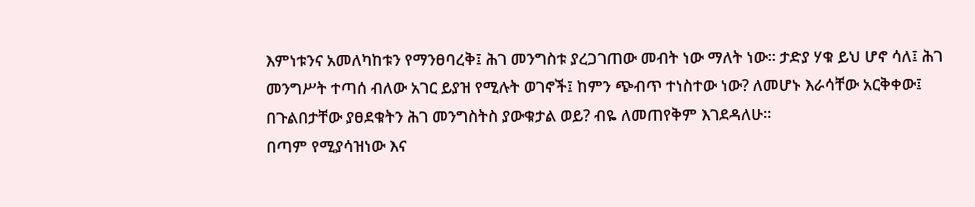እምነቱንና አመለካከቱን የማንፀባረቅ፤ ሕገ መንግስቱ ያረጋገጠው መብት ነው ማለት ነው። ታድያ ሃቁ ይህ ሆኖ ሳለ፤ ሕገ መንግሥት ተጣሰ ብለው አገር ይያዝ የሚሉት ወገኖች፤ ከምን ጭብጥ ተነስተው ነው? ለመሆኑ እራሳቸው አርቅቀው፤ በጉልበታቸው ያፀደቁትን ሕገ መንግስትስ ያውቁታል ወይ? ብዬ ለመጠየቅም እገደዳለሁ።
በጣም የሚያሳዝነው እና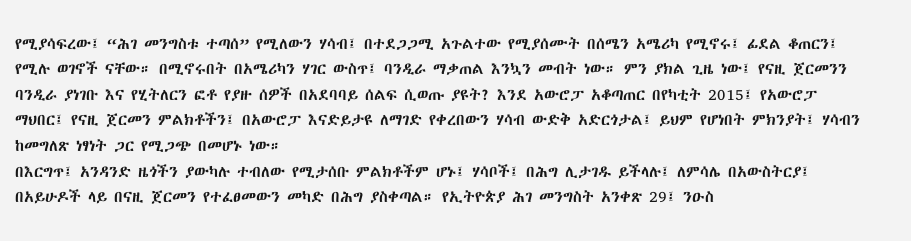የሚያሳፍረው፤ “ሕገ መንግስቱ ተጣሰ” የሚለውን ሃሳብ፤ በተደጋጋሚ አጉልተው የሚያሰሙት በሰሜን አሜሪካ የሚኖሩ፤ ፊደል ቆጠርን፤ የሚሉ ወገኖች ናቸው። በሚኖሩበት በአሜሪካን ሃገር ውስጥ፤ ባንዲራ ማቃጠል እንኳን መብት ነው። ምን ያክል ጊዜ ነው፤ የናዚ ጀርመንን ባንዲራ ያነገቡ እና የሂትለርን ፎቶ የያዙ ሰዎች በአደባባይ ሰልፍ ሲወጡ ያዩት? እንደ አውሮፓ አቆጣጠር በየካቲት 2015፤ የአውሮፓ ማህበር፤ የናዚ ጀርመን ምልክቶችን፤ በአውሮፓ እናድይታዩ ለማገድ የቀረበውን ሃሳብ ውድቅ አድርጎታል፤ ይህም የሆነበት ምክንያት፤ ሃሳብን ከመግለጽ ነፃነት ጋር የሚጋጭ በመሆኑ ነው።
በእርግጥ፤ አንዳንድ ዜጎችን ያውካሉ ተብለው የሚታሰቡ ምልክቶችም ሆኑ፤ ሃሳቦች፤ በሕግ ሊታገዱ ይችላሉ፤ ለምሳሌ በአውስትርያ፤ በአይሁዶች ላይ በናዚ ጀርመን የተፈፀመውን መካድ በሕግ ያስቀጣል። የኢትዮጵያ ሕገ መንግስት አንቀጽ 29፤ ንዑስ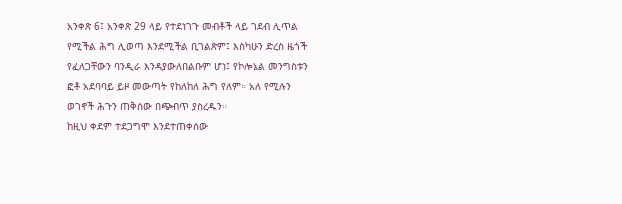አንቀጽ 6፤ አንቀጽ 29 ላይ የተደነገጉ መብቶች ላይ ገደብ ሊጥል የሚችል ሕግ ሊወጣ እንደሚችል ቢገልጽም፤ እስካሁን ድረስ ዜጎች የፈለጋቸውን ባንዲራ እንዳያውለበልቡም ሆነ፤ የኮሎኔል መንግስቱን ፎቶ አደባባይ ይዞ መውጣት የከለከለ ሕግ የለም። አለ የሚሉን ወገኖች ሕጉን ጠቅሰው በጭብጥ ያስረዱን።
ከዚህ ቀደም ተደጋግሞ እንደተጠቀሰው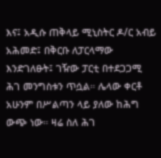እና፤ አዲሱ ጠቅላይ ሚኒስትር ዶ/ር አብይ አሕመድ፤ በቅርቡ ለፓርላማው እንድገለፁት፤ ገዥው ፓርቲ በተደጋጋሚ ሕገ መንግስቱን ጥሷል። ሌላው ቀርቶ አሁንም በሥልጣን ላይ ያለው ከሕግ ውጭ ነው። ዛሬ ስለ ሕገ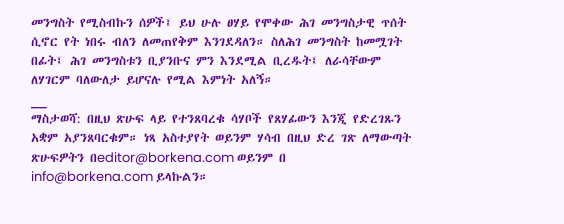መንግስት የሚስብኩን ሰዎች፤ ይህ ሁሉ ፀሃይ የሞቀው ሕገ መንግስታዊ ጥሰት ሲኖር የት ነበሩ ብለን ለመጠየቅም እንገደዳለን። ስለሕገ መንግስት ከመሟገት በፊት፤ ሕገ መንግስቱን ቢያንቡና ምን እንደሚል ቢረዱት፤ ለራሳቸውም ለሃገርም ባለውለታ ይሆናሉ የሚል እምነት አለኝ።
__
ማስታወሻ: በዚህ ጽሁፍ ላይ የተንጸባረቁ ሳሃቦች የጸሃፊውን እንጂ የድረገጹን አቋም አያንጸባርቁም። ነጻ አስተያየት ወይንም ሃሳብ በዚህ ድረ ገጽ ለማውጣት ጽሁፍዎትን በeditor@borkena.com ወይንም በ info@borkena.com ይላኩልን።